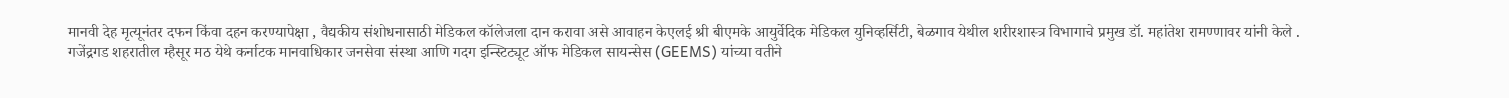मानवी देह मृत्यूनंतर दफन किंवा दहन करण्यापेक्षा , वैद्यकीय संशोधनासाठी मेडिकल कॉलेजला दान करावा असे आवाहन केएलई श्री बीएमके आयुर्वेदिक मेडिकल युनिव्हर्सिटी, बेळगाव येथील शरीरशास्त्र विभागाचे प्रमुख डॉ. महांतेश रामण्णावर यांनी केले .
गजेंद्रगड शहरातील म्हैसूर मठ येथे कर्नाटक मानवाधिकार जनसेवा संस्था आणि गदग इन्स्टिट्यूट ऑफ मेडिकल सायन्सेस (GEEMS) यांच्या वतीने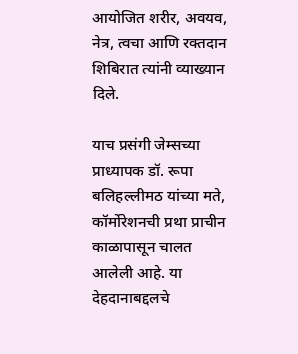आयोजित शरीर, अवयव, नेत्र, त्वचा आणि रक्तदान शिबिरात त्यांनी व्याख्यान दिले.

याच प्रसंगी जेम्सच्या प्राध्यापक डॉ. रूपा बलिहल्लीमठ यांच्या मते, कॉर्मोरेशनची प्रथा प्राचीन काळापासून चालत आलेली आहे. या देहदानाबद्दलचे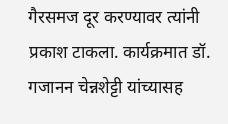गैरसमज दूर करण्यावर त्यांनी प्रकाश टाकला. कार्यक्रमात डॉ. गजानन चेन्नशेट्टी यांच्यासह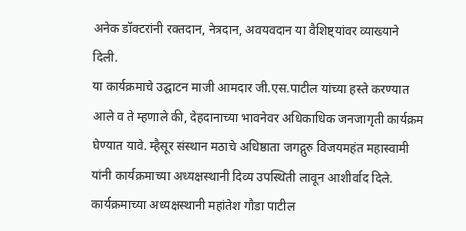अनेक डॉक्टरांनी रक्तदान, नेत्रदान, अवयवदान या वैशिष्ट्यांवर व्याख्याने दिली.
या कार्यक्रमाचे उद्घाटन माजी आमदार जी.एस.पाटील यांच्या हस्ते करण्यात आले व ते म्हणाले की, देहदानाच्या भावनेवर अधिकाधिक जनजागृती कार्यक्रम घेण्यात यावे. म्हैसूर संस्थान मठाचे अधिष्ठाता जगद्गुरु विजयमहंत महास्वामी यांनी कार्यक्रमाच्या अध्यक्षस्थानी दिव्य उपस्थिती लावून आशीर्वाद दिले.
कार्यक्रमाच्या अध्यक्षस्थानी महांतेश गौडा पाटील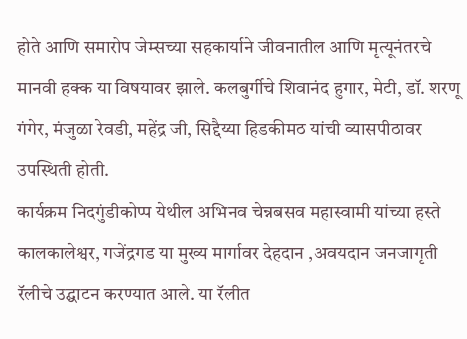होते आणि समारोप जेम्सच्या सहकार्याने जीवनातील आणि मृत्यूनंतरचे मानवी हक्क या विषयावर झाले. कलबुर्गीचे शिवानंद हुगार, मेटी, डॉ. शरणू गंगेर, मंजुळा रेवडी, महेंद्र जी, सिद्दैय्या हिडकीमठ यांची व्यासपीठावर उपस्थिती होती.
कार्यक्रम निदगुंडीकोप्प येथील अभिनव चेन्नबसव महास्वामी यांच्या हस्ते कालकालेश्वर, गजेंद्रगड या मुख्य मार्गावर देहदान ,अवयदान जनजागृती रॅलीचे उद्घाटन करण्यात आले. या रॅलीत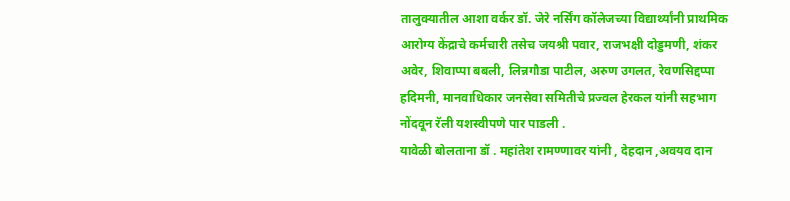तालुक्यातील आशा वर्कर डॉ. जेरे नर्सिंग कॉलेजच्या विद्यार्थ्यांनी प्राथमिक आरोग्य केंद्राचे कर्मचारी तसेच जयश्री पवार, राजभक्षी दोड्डमणी, शंकर अवेर, शिवाप्पा बबली, लिन्नगौडा पाटील, अरुण उगलत, रेवणसिद्दप्पा हदिमनी, मानवाधिकार जनसेवा समितीचे प्रज्वल हेरकल यांनी सहभाग नोंदवून रॅली यशस्वीपणे पार पाडली .
यावेळी बोलताना डॉ . महांतेश रामण्णावर यांनी , देहदान ,अवयव दान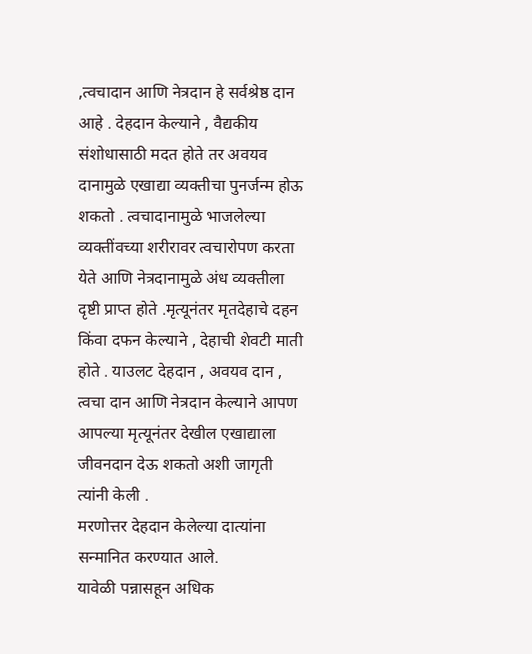,त्वचादान आणि नेत्रदान हे सर्वश्रेष्ठ दान आहे . देहदान केल्याने , वैद्यकीय संशोधासाठी मदत होते तर अवयव दानामुळे एखाद्या व्यक्तीचा पुनर्जन्म होऊ शकतो . त्वचादानामुळे भाजलेल्या व्यक्तींवच्या शरीरावर त्वचारोपण करता येते आणि नेत्रदानामुळे अंध व्यक्तीला दृष्टी प्राप्त होते .मृत्यूनंतर मृतदेहाचे दहन किंवा दफन केल्याने , देहाची शेवटी माती होते . याउलट देहदान , अवयव दान , त्वचा दान आणि नेत्रदान केल्याने आपण आपल्या मृत्यूनंतर देखील एखाद्याला जीवनदान देऊ शकतो अशी जागृती त्यांनी केली .
मरणोत्तर देहदान केलेल्या दात्यांना सन्मानित करण्यात आले.
यावेळी पन्नासहून अधिक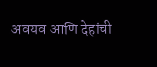अवयव आणि देहांची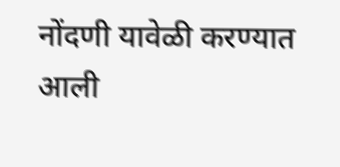नोंदणी यावेळी करण्यात आली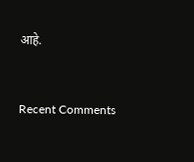आहे.


Recent Comments